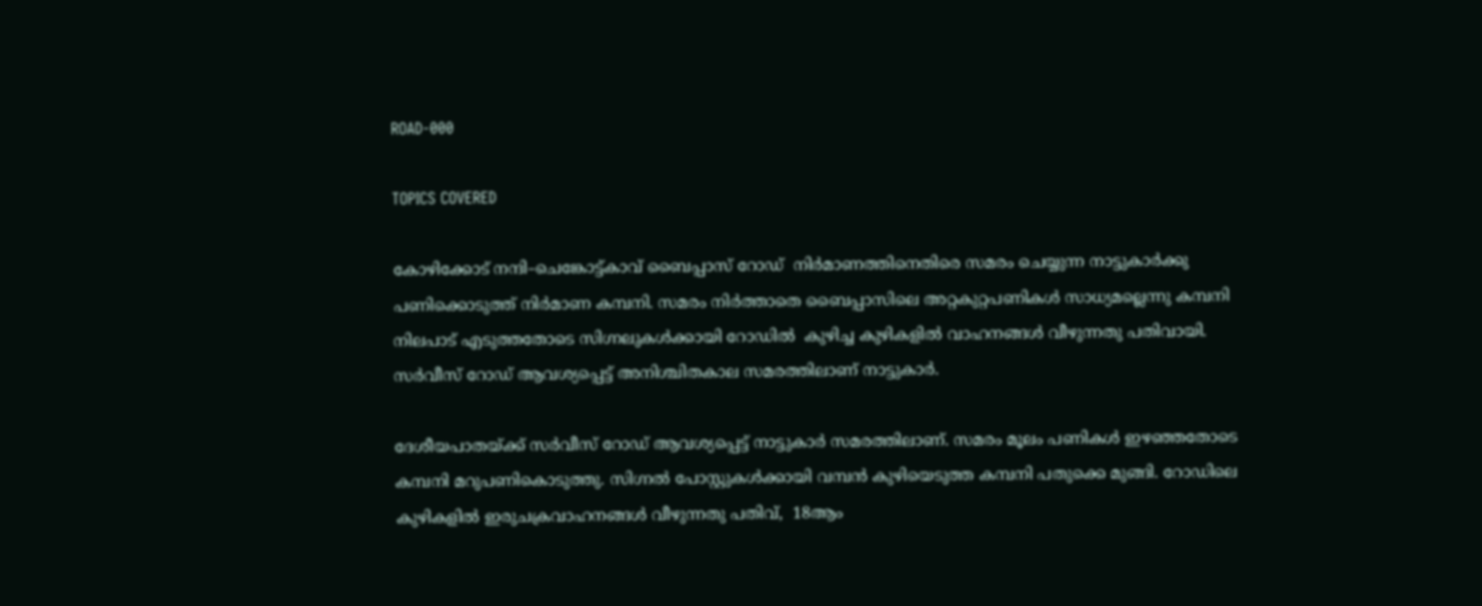ROAD-000

TOPICS COVERED

കോഴിക്കോട് നന്ദി–ചെങ്കോട്ട്കാവ് ബൈപ്പാസ് റോഡ്  നിര്‍മാണത്തിനെതിരെ സമരം ചെയ്യുന്ന നാട്ടുകാര്‍ക്കു പണിക്കൊടുത്ത് നിര്‍മാണ കമ്പനി. സമരം നിര്‍ത്താതെ ബൈപ്പാസിലെ അറ്റകുറ്റപണികള്‍ സാധ്യമല്ലെന്നു കമ്പനി നിലപാട് എടുത്തതോടെ സിഗ്നലുകള്‍ക്കായി റോഡില്‍  കുഴിച്ച കുഴികളില്‍ വാഹനങ്ങള്‍ വീഴുന്നതു പതിവായി. സര്‍വീസ് റോഡ് ആവശ്യപ്പെട്ട് അനിശ്ചിതകാല സമരത്തിലാണ് നാട്ടുകാര്‍.

ദേശീയപാതയ്ക്ക് സര്‍വീസ് റോഡ് ആവശ്യപ്പെട്ട് നാട്ടുകാര്‍ സമരത്തിലാണ്. സമരം മൂലം പണികള്‍ ഇഴഞ്ഞതോടെ കമ്പനി മറുപണികൊടുത്തു. സിഗ്നല്‍ പോസ്റ്റുകള്‍ക്കായി വമ്പന്‍ കുഴിയെടുത്ത കമ്പനി പതുക്കെ മുങ്ങി. റോഡിലെ കുഴികളില്‍ ഇരുചക്രവാഹനങ്ങള്‍ വീഴുന്നതു പതിവ്,  18ആം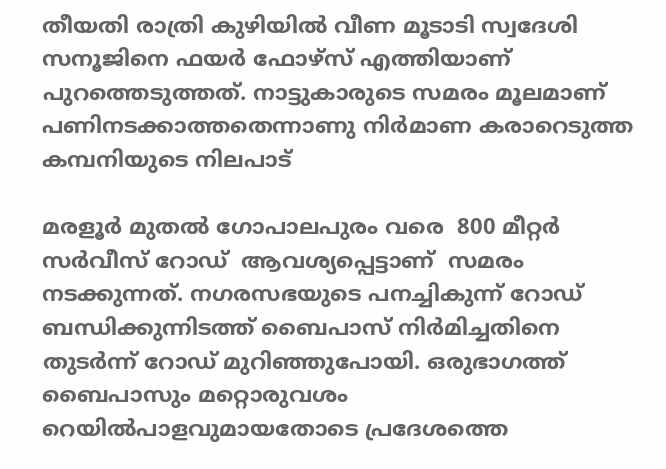തീയതി രാത്രി കുഴിയില്‍ വീണ മൂടാടി സ്വദേശി സനൂജിനെ ഫയര്‍ ഫോഴ്സ് എത്തിയാണ് പുറത്തെടുത്തത്. നാട്ടുകാരുടെ സമരം മൂലമാണ് പണിനടക്കാത്തതെന്നാണു നിര്‍മാണ കരാറെടുത്ത കമ്പനിയുടെ നിലപാട്

മരളൂര്‍ മുതല്‍ ഗോപാലപുരം വരെ  800 മീറ്റര്‍ സര്‍വീസ് റോഡ്  ആവശ്യപ്പെട്ടാണ്  സമരം നടക്കുന്നത്. നഗരസഭയുടെ പനച്ചികുന്ന് റോഡ് ബന്ധിക്കുന്നിടത്ത് ബൈപാസ് നിര്‍മിച്ചതിനെ തുടര്‍ന്ന് റോഡ് മുറിഞ്ഞുപോയി. ഒരുഭാഗത്ത് ബൈപാസും മറ്റൊരുവശം റെയില്‍പാളവുമായതോടെ പ്രദേശത്തെ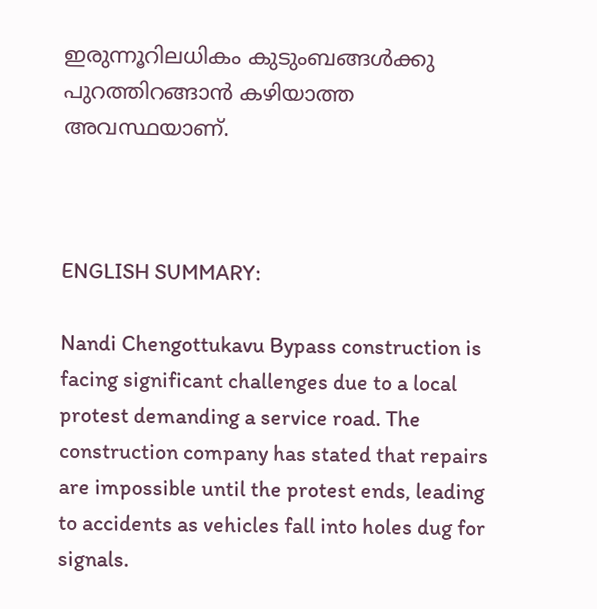ഇരുന്നൂറിലധികം കുടുംബങ്ങള്‍ക്കു പുറത്തിറങ്ങാന്‍ കഴിയാത്ത അവസ്ഥയാണ്.



ENGLISH SUMMARY:

Nandi Chengottukavu Bypass construction is facing significant challenges due to a local protest demanding a service road. The construction company has stated that repairs are impossible until the protest ends, leading to accidents as vehicles fall into holes dug for signals.